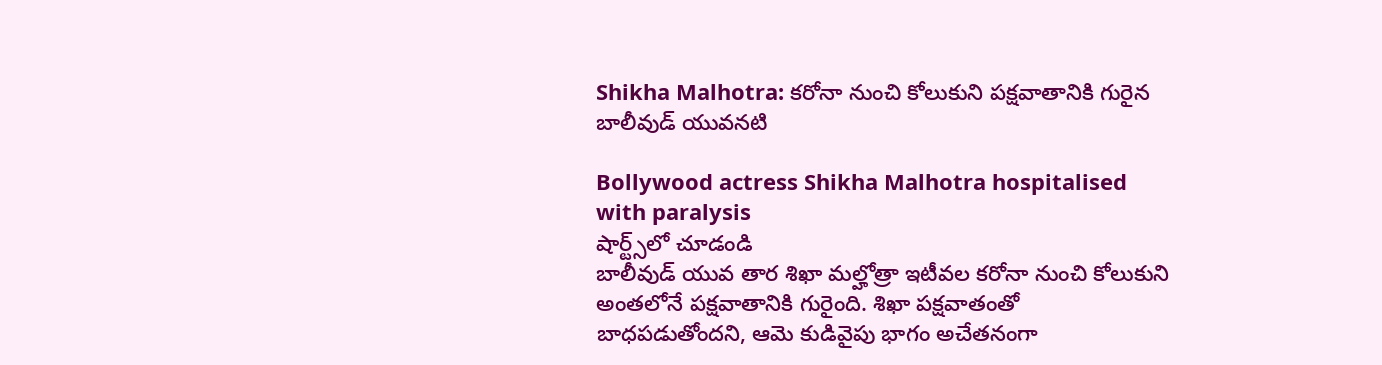Shikha Malhotra: కరోనా నుంచి కోలుకుని పక్షవాతానికి గురైన బాలీవుడ్ యువనటి

Bollywood actress Shikha Malhotra hospitalised with paralysis
షార్ట్స్‌లో చూడండి
బాలీవుడ్ యువ తార శిఖా మల్హోత్రా ఇటీవల కరోనా నుంచి కోలుకుని అంతలోనే పక్షవాతానికి గురైంది. శిఖా పక్షవాతంతో బాధపడుతోందని, ఆమె కుడివైపు భాగం అచేతనంగా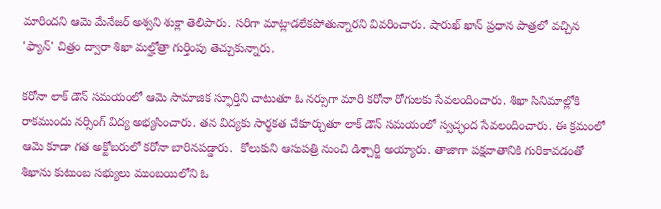మారిందని ఆమె మేనేజర్ అశ్వని శుక్లా తెలిపారు. సరిగా మాట్లాడలేకపోతున్నారని వివరించారు. షారుఖ్ ఖాన్ ప్రధాన పాత్రలో వచ్చిన 'ఫ్యాన్' చిత్రం ద్వారా శిఖా మల్హోత్రా గుర్తింపు తెచ్చుకున్నారు.

కరోనా లాక్ డౌన్ సమయంలో ఆమె సామాజిక స్ఫూర్తిని చాటుతూ ఓ నర్సుగా మారి కరోనా రోగులకు సేవలందించారు. శిఖా సినిమాల్లోకి రాకముందు నర్సింగ్ విద్య అభ్యసించారు. తన విద్యకు సార్థకత చేకూర్చుతూ లాక్ డౌన్ సమయంలో స్వచ్ఛంద సేవలందించారు. ఈ క్రమంలో ఆమె కూడా గత అక్టోబరులో కరోనా బారినపడ్డారు.  కోలుకుని ఆసుపత్రి నుంచి డిశ్చార్జి అయ్యారు. తాజాగా పక్షవాతానికి గురికావడంతో శిఖాను కుటుంబ సభ్యులు ముంబయిలోని ఓ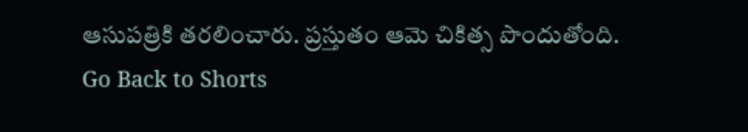ఆసుపత్రికి తరలించారు. ప్రస్తుతం ఆమె చికిత్స పొందుతోంది.
Go Back to Shorts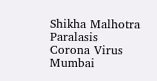Shikha Malhotra
Paralasis
Corona Virus
Mumbai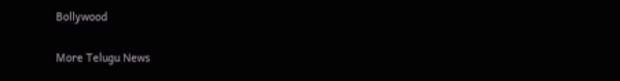Bollywood

More Telugu News